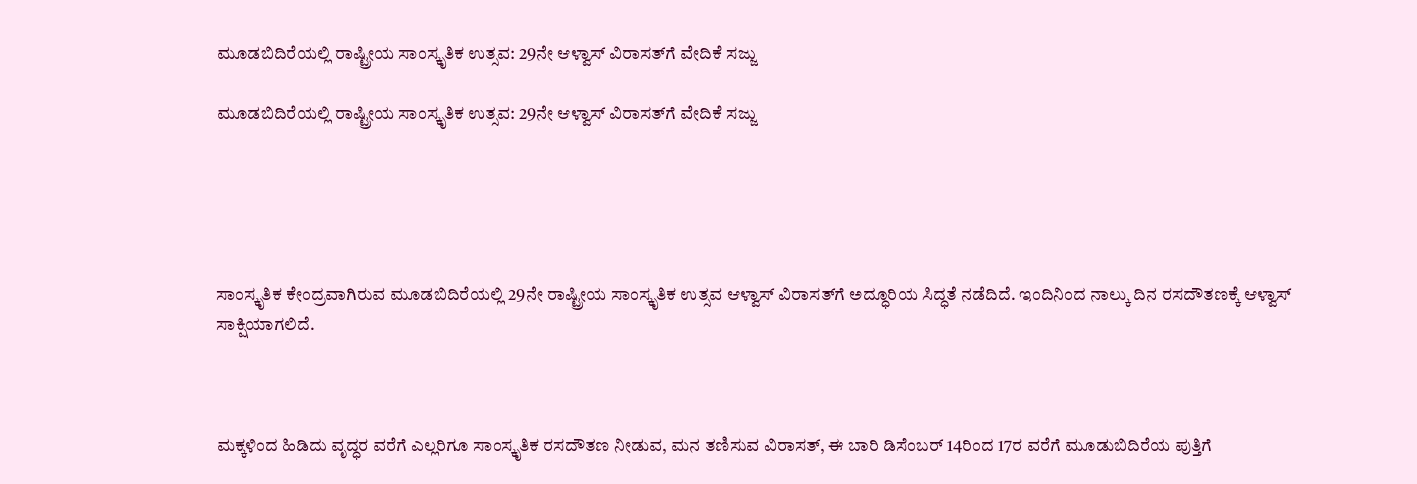ಮೂಡಬಿದಿರೆಯಲ್ಲಿ ರಾಷ್ಟ್ರೀಯ ಸಾಂಸ್ಕೃತಿಕ ಉತ್ಸವ: 29ನೇ ಆಳ್ವಾಸ್ ವಿರಾಸತ್‍ಗೆ ವೇದಿಕೆ ಸಜ್ಜು

ಮೂಡಬಿದಿರೆಯಲ್ಲಿ ರಾಷ್ಟ್ರೀಯ ಸಾಂಸ್ಕೃತಿಕ ಉತ್ಸವ: 29ನೇ ಆಳ್ವಾಸ್ ವಿರಾಸತ್‍ಗೆ ವೇದಿಕೆ ಸಜ್ಜು





ಸಾಂಸ್ಕೃತಿಕ ಕೇಂದ್ರವಾಗಿರುವ ಮೂಡಬಿದಿರೆಯಲ್ಲಿ 29ನೇ ರಾಷ್ಟ್ರೀಯ ಸಾಂಸ್ಕೃತಿಕ ಉತ್ಸವ ಆಳ್ವಾಸ್ ವಿರಾಸತ್‌ಗೆ ಅದ್ಧೂರಿಯ ಸಿದ್ಧತೆ ನಡೆದಿದೆ. ಇಂದಿನಿಂದ ನಾಲ್ಕು ದಿನ ರಸದೌತಣಕ್ಕೆ ಆಳ್ವಾಸ್‌ ಸಾಕ್ಷಿಯಾಗಲಿದೆ.



ಮಕ್ಕಳಿಂದ ಹಿಡಿದು ವೃದ್ಧರ ವರೆಗೆ ಎಲ್ಲರಿಗೂ ಸಾಂಸ್ಕೃತಿಕ ರಸದೌತಣ ನೀಡುವ, ಮನ ತಣಿಸುವ ವಿರಾಸತ್, ಈ ಬಾರಿ ಡಿಸೆಂಬರ್ 14ರಿಂದ 17ರ ವರೆಗೆ ಮೂಡುಬಿದಿರೆಯ ಪುತ್ತಿಗೆ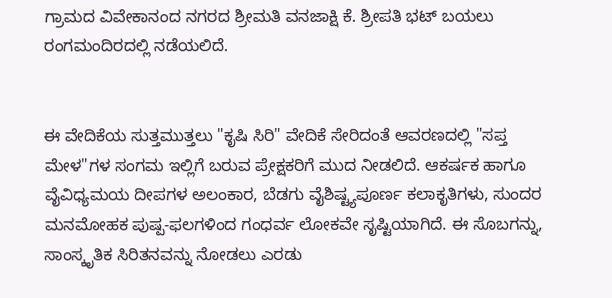ಗ್ರಾಮದ ವಿವೇಕಾನಂದ ನಗರದ ಶ್ರೀಮತಿ ವನಜಾಕ್ಷಿ ಕೆ. ಶ್ರೀಪತಿ ಭಟ್ ಬಯಲು ರಂಗಮಂದಿರದಲ್ಲಿ ನಡೆಯಲಿದೆ.


ಈ ವೇದಿಕೆಯ ಸುತ್ತಮುತ್ತಲು "ಕೃಷಿ ಸಿರಿ" ವೇದಿಕೆ ಸೇರಿದಂತೆ ಆವರಣದಲ್ಲಿ "ಸಪ್ತ ಮೇಳ"ಗಳ ಸಂಗಮ ಇಲ್ಲಿಗೆ ಬರುವ ಪ್ರೇಕ್ಷಕರಿಗೆ ಮುದ ನೀಡಲಿದೆ. ಆಕರ್ಷಕ ಹಾಗೂ ವೈವಿಧ್ಯಮಯ ದೀಪಗಳ ಅಲಂಕಾರ, ಬೆಡಗು ವೈಶಿಷ್ಟ್ಯಪೂರ್ಣ ಕಲಾಕೃತಿಗಳು, ಸುಂದರ ಮನಮೋಹಕ ಪುಷ್ಪ-ಫಲಗಳಿಂದ ಗಂಧರ್ವ ಲೋಕವೇ ಸೃಷ್ಟಿಯಾಗಿದೆ. ಈ ಸೊಬಗನ್ನು, ಸಾಂಸ್ಕೃತಿಕ ಸಿರಿತನವನ್ನು ನೋಡಲು ಎರಡು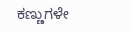ಕಣ್ಣುಗಳೇ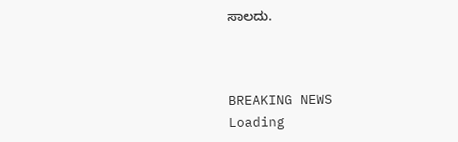ಸಾಲದು.



BREAKING NEWS
Loading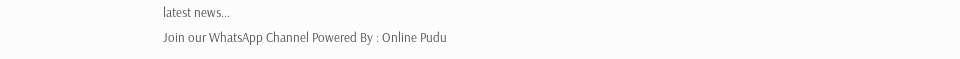latest news...
Join our WhatsApp Channel Powered By : Online Pudu